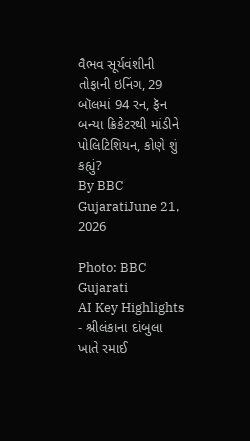વૈભવ સૂર્યવંશીની તોફાની ઇનિંગ, 29 બૉલમાં 94 રન, ફૅન બન્યા ક્રિકેટરથી માંડીને પોલિટિશિયન, કોણે શું કહ્યું?
By BBC GujaratiJune 21, 2026

Photo: BBC Gujarati
AI Key Highlights
- શ્રીલંકાના દાંબુલા ખાતે રમાઈ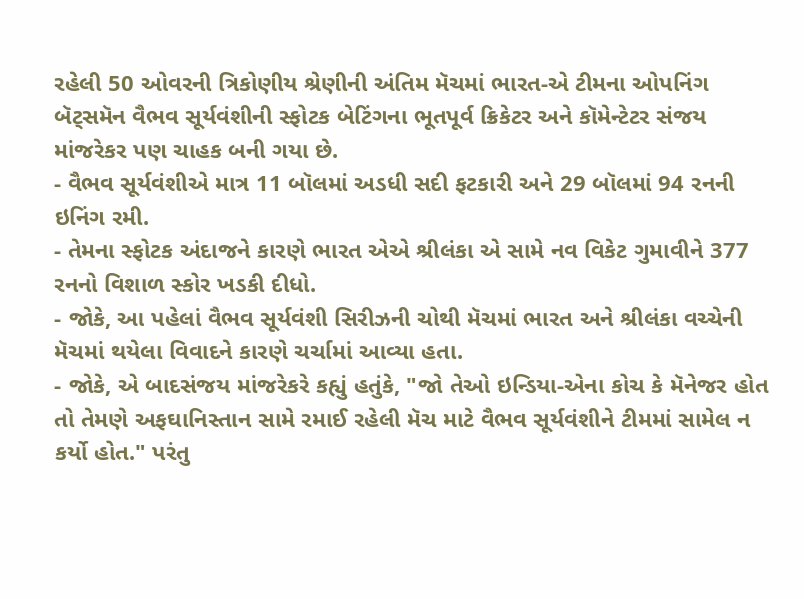રહેલી 50 ઓવરની ત્રિકોણીય શ્રેણીની અંતિમ મૅચમાં ભારત-એ ટીમના ઓપનિંગ બૅટ્સમૅન વૈભવ સૂર્યવંશીની સ્ફોટક બેટિંગના ભૂતપૂર્વ ક્રિકેટર અને કૉમેન્ટેટર સંજય માંજરેકર પણ ચાહક બની ગયા છે.
- વૈભવ સૂર્યવંશીએ માત્ર 11 બૉલમાં અડધી સદી ફટકારી અને 29 બૉલમાં 94 રનની ઇનિંગ રમી.
- તેમના સ્ફોટક અંદાજને કારણે ભારત એએ શ્રીલંકા એ સામે નવ વિકેટ ગુમાવીને 377 રનનો વિશાળ સ્કોર ખડકી દીધો.
- જોકે, આ પહેલાં વૈભવ સૂર્યવંશી સિરીઝની ચોથી મૅચમાં ભારત અને શ્રીલંકા વચ્ચેની મૅચમાં થયેલા વિવાદને કારણે ચર્ચામાં આવ્યા હતા.
- જોકે, એ બાદસંજય માંજરેકરે કહ્યું હતુંકે, "જો તેઓ ઇન્ડિયા-એના કોચ કે મૅનેજર હોત તો તેમણે અફઘાનિસ્તાન સામે રમાઈ રહેલી મૅચ માટે વૈભવ સૂર્યવંશીને ટીમમાં સામેલ ન કર્યો હોત." પરંતુ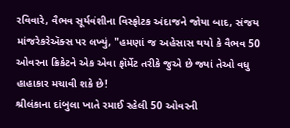રવિવારે, વૈભવ સૂર્યવંશીના વિસ્ફોટક અંદાજને જોયા બાદ, સંજય માંજરેકરેઍક્સ પર લખ્યું, "હમણાં જ અહેસાસ થયો કે વૈભવ 50 ઓવરના ક્રિકેટને એક એવા ફૉર્મેટ તરીકે જુએ છે જ્યાં તેઓ વધુ હાહાકાર મચાવી શકે છે!
શ્રીલંકાના દાંબુલા ખાતે રમાઈ રહેલી 50 ઓવરની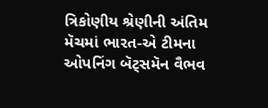ત્રિકોણીય શ્રેણીની અંતિમ મૅચમાં ભારત-એ ટીમના ઓપનિંગ બૅટ્સમૅન વૈભવ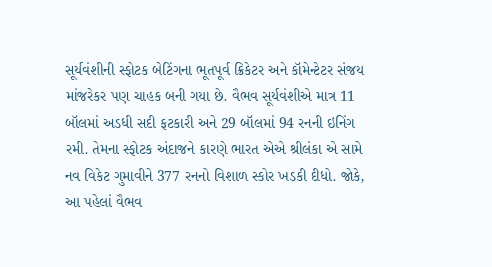સૂર્યવંશીની સ્ફોટક બેટિંગના ભૂતપૂર્વ ક્રિકેટર અને કૉમેન્ટેટર સંજય માંજરેકર પણ ચાહક બની ગયા છે. વૈભવ સૂર્યવંશીએ માત્ર 11 બૉલમાં અડધી સદી ફટકારી અને 29 બૉલમાં 94 રનની ઇનિંગ રમી. તેમના સ્ફોટક અંદાજને કારણે ભારત એએ શ્રીલંકા એ સામે નવ વિકેટ ગુમાવીને 377 રનનો વિશાળ સ્કોર ખડકી દીધો. જોકે, આ પહેલાં વૈભવ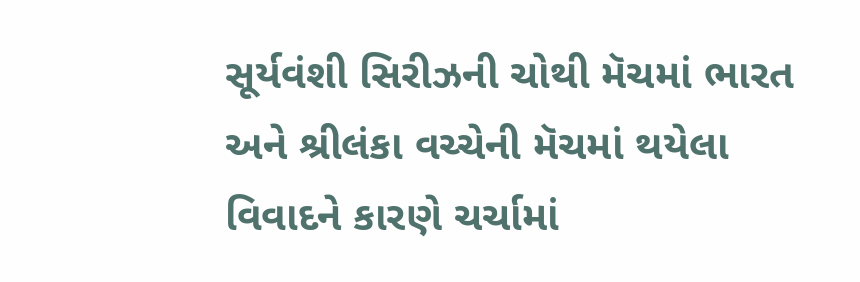સૂર્યવંશી સિરીઝની ચોથી મૅચમાં ભારત અને શ્રીલંકા વચ્ચેની મૅચમાં થયેલા વિવાદને કારણે ચર્ચામાં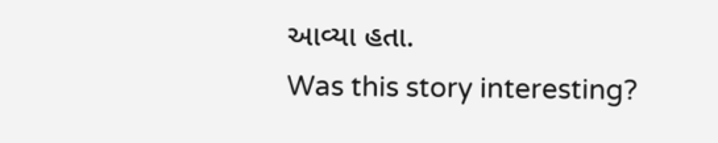આવ્યા હતા.
Was this story interesting?